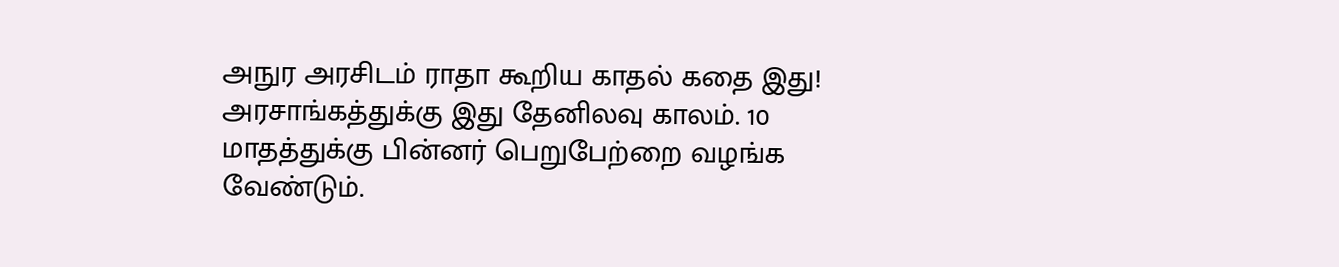அநுர அரசிடம் ராதா கூறிய காதல் கதை இது!
அரசாங்கத்துக்கு இது தேனிலவு காலம். 10 மாதத்துக்கு பின்னர் பெறுபேற்றை வழங்க வேண்டும்.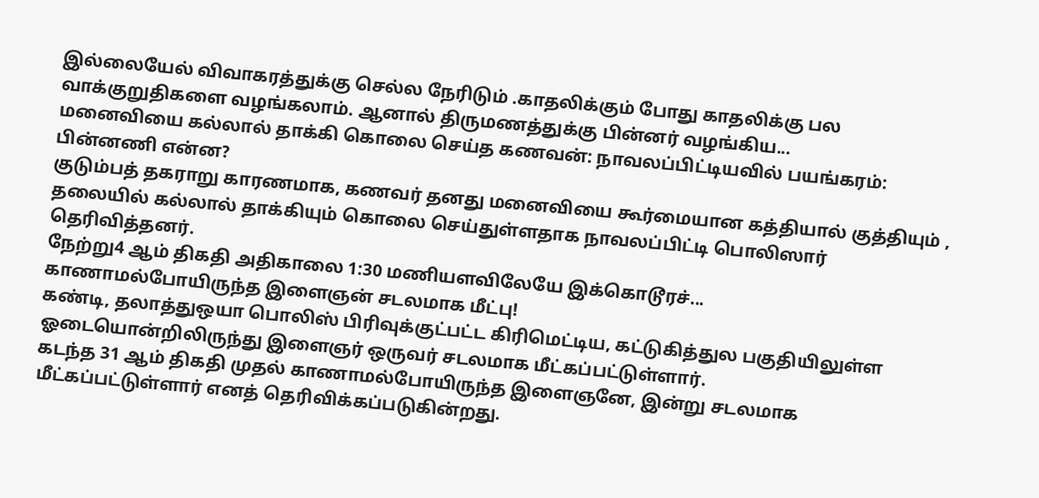இல்லையேல் விவாகரத்துக்கு செல்ல நேரிடும் .காதலிக்கும் போது காதலிக்கு பல வாக்குறுதிகளை வழங்கலாம். ஆனால் திருமணத்துக்கு பின்னர் வழங்கிய...
மனைவியை கல்லால் தாக்கி கொலை செய்த கணவன்: நாவலப்பிட்டியவில் பயங்கரம்: பின்னணி என்ன?
குடும்பத் தகராறு காரணமாக, கணவர் தனது மனைவியை கூர்மையான கத்தியால் குத்தியும் , தலையில் கல்லால் தாக்கியும் கொலை செய்துள்ளதாக நாவலப்பிட்டி பொலிஸார் தெரிவித்தனர்.
நேற்று4 ஆம் திகதி அதிகாலை 1:30 மணியளவிலேயே இக்கொடூரச்...
காணாமல்போயிருந்த இளைஞன் சடலமாக மீட்பு!
கண்டி, தலாத்துஒயா பொலிஸ் பிரிவுக்குட்பட்ட கிரிமெட்டிய, கட்டுகித்துல பகுதியிலுள்ள ஓடையொன்றிலிருந்து இளைஞர் ஒருவர் சடலமாக மீட்கப்பட்டுள்ளார்.
கடந்த 31 ஆம் திகதி முதல் காணாமல்போயிருந்த இளைஞனே, இன்று சடலமாக மீட்கப்பட்டுள்ளார் எனத் தெரிவிக்கப்படுகின்றது.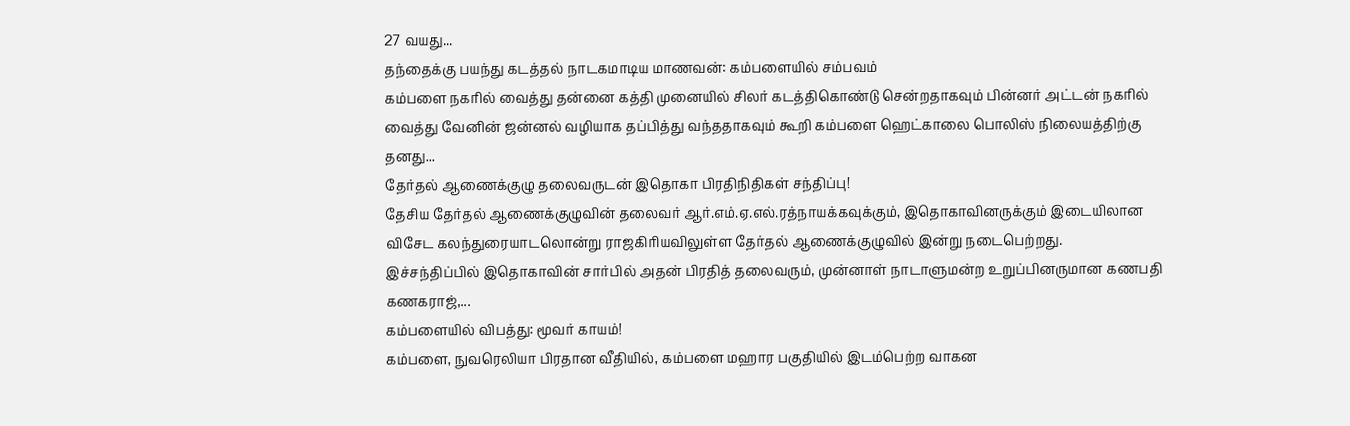27 வயது...
தந்தைக்கு பயந்து கடத்தல் நாடகமாடிய மாணவன்: கம்பளையில் சம்பவம்
கம்பளை நகரில் வைத்து தன்னை கத்தி முனையில் சிலர் கடத்திகொண்டு சென்றதாகவும் பின்னர் அட்டன் நகரில் வைத்து வேனின் ஜன்னல் வழியாக தப்பித்து வந்ததாகவும் கூறி கம்பளை ஹெட்காலை பொலிஸ் நிலையத்திற்கு தனது...
தேர்தல் ஆணைக்குழு தலைவருடன் இதொகா பிரதிநிதிகள் சந்திப்பு!
தேசிய தேர்தல் ஆணைக்குழுவின் தலைவர் ஆர்.எம்.ஏ.எல்.ரத்நாயக்கவுக்கும், இதொகாவினருக்கும் இடையிலான விசேட கலந்துரையாடலொன்று ராஜகிரியவிலுள்ள தேர்தல் ஆணைக்குழுவில் இன்று நடைபெற்றது.
இச்சந்திப்பில் இதொகாவின் சார்பில் அதன் பிரதித் தலைவரும், முன்னாள் நாடாளுமன்ற உறுப்பினருமான கணபதி கணகராஜ்,...
கம்பளையில் விபத்து: மூவர் காயம்!
கம்பளை, நுவரெலியா பிரதான வீதியில், கம்பளை மஹார பகுதியில் இடம்பெற்ற வாகன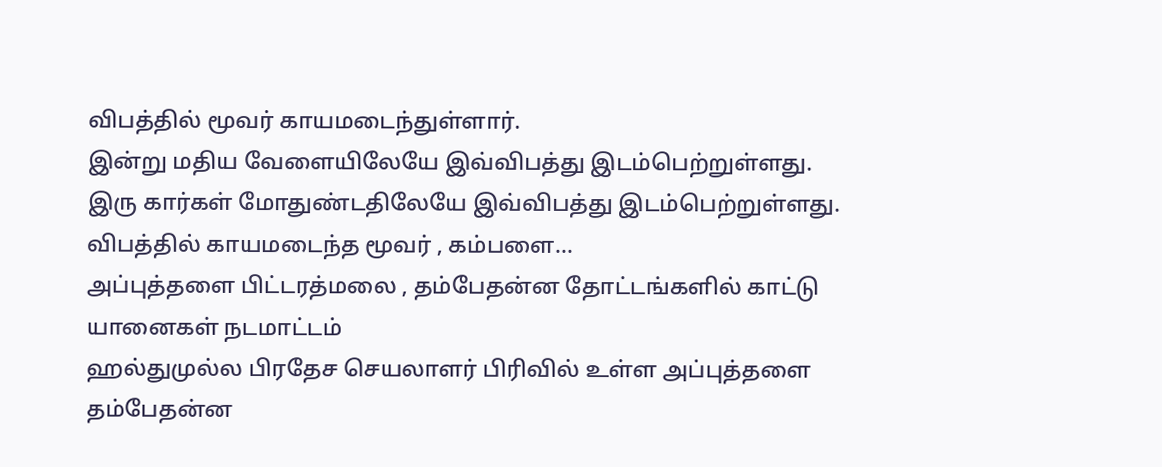விபத்தில் மூவர் காயமடைந்துள்ளார்.
இன்று மதிய வேளையிலேயே இவ்விபத்து இடம்பெற்றுள்ளது.
இரு கார்கள் மோதுண்டதிலேயே இவ்விபத்து இடம்பெற்றுள்ளது.
விபத்தில் காயமடைந்த மூவர் , கம்பளை...
அப்புத்தளை பிட்டரத்மலை , தம்பேதன்ன தோட்டங்களில் காட்டு யானைகள் நடமாட்டம்
ஹல்துமுல்ல பிரதேச செயலாளர் பிரிவில் உள்ள அப்புத்தளை தம்பேதன்ன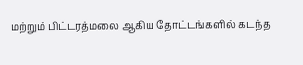மற்றும் பிட்டரத்மலை ஆகிய தோட்டங்களில் கடந்த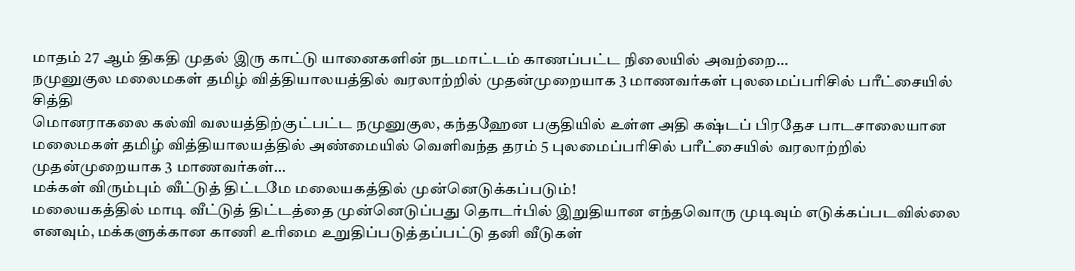மாதம் 27 ஆம் திகதி முதல் இரு காட்டு யானைகளின் நடமாட்டம் காணப்பட்ட நிலையில் அவற்றை...
நமுனுகுல மலைமகள் தமிழ் வித்தியாலயத்தில் வரலாற்றில் முதன்முறையாக 3 மாணவர்கள் புலமைப்பரிசில் பரீட்சையில் சித்தி
மொனராகலை கல்வி வலயத்திற்குட்பட்ட நமுனுகுல, கந்தஹேன பகுதியில் உள்ள அதி கஷ்டப் பிரதேச பாடசாலையான மலைமகள் தமிழ் வித்தியாலயத்தில் அண்மையில் வெளிவந்த தரம் 5 புலமைப்பரிசில் பரீட்சையில் வரலாற்றில் முதன்முறையாக 3 மாணவர்கள்...
மக்கள் விரும்பும் வீட்டுத் திட்டமே மலையகத்தில் முன்னெடுக்கப்படும்!
மலையகத்தில் மாடி வீட்டுத் திட்டத்தை முன்னெடுப்பது தொடர்பில் இறுதியான எந்தவொரு முடிவும் எடுக்கப்படவில்லை எனவும், மக்களுக்கான காணி உரிமை உறுதிப்படுத்தப்பட்டு தனி வீடுகள்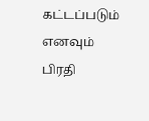கட்டப்படும் எனவும் பிரதி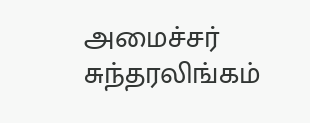அமைச்சர் சுந்தரலிங்கம்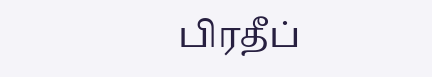பிரதீப்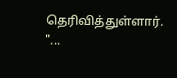தெரிவித்துள்ளார்.
"...